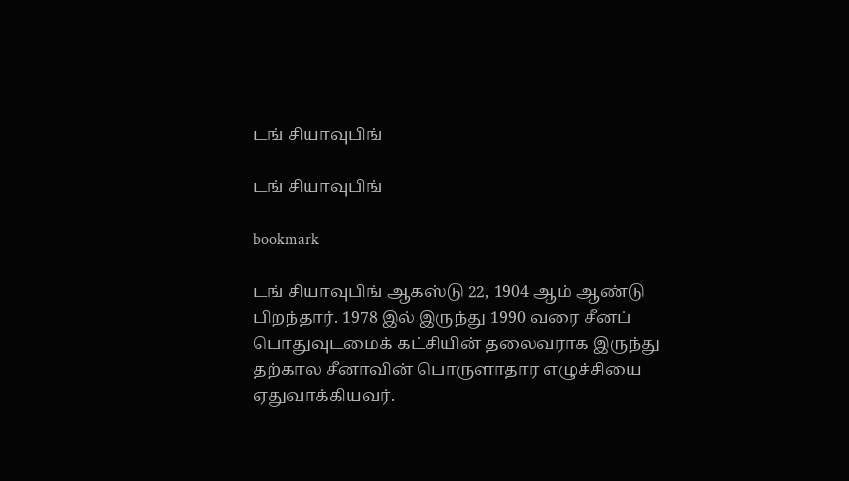டங் சியாவுபிங்

டங் சியாவுபிங்

bookmark

டங் சியாவுபிங் ஆகஸ்டு 22, 1904 ஆம் ஆண்டு பிறந்தார். 1978 இல் இருந்து 1990 வரை சீனப் பொதுவுடமைக் கட்சியின் தலைவராக இருந்து தற்கால சீனாவின் பொருளாதார எழுச்சியை ஏதுவாக்கியவர்.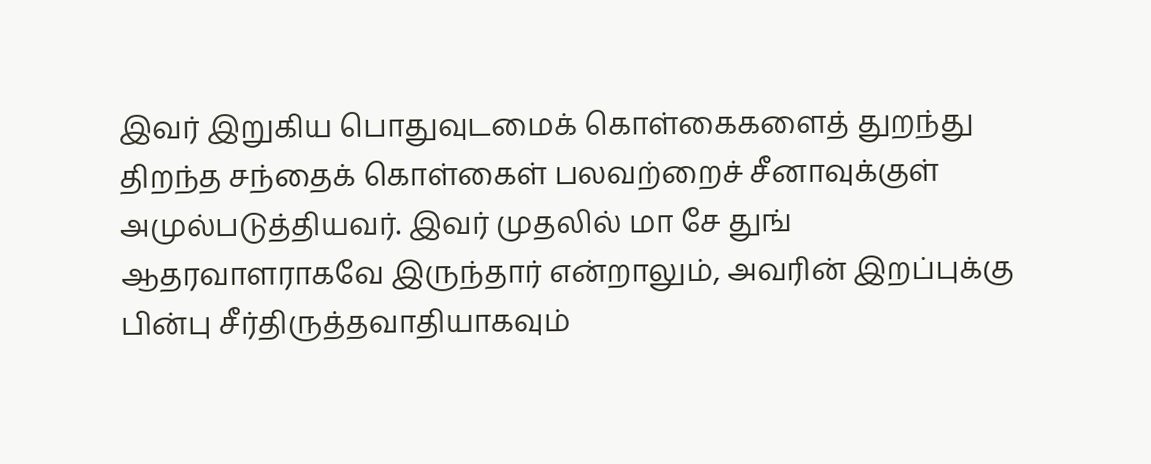இவர் இறுகிய பொதுவுடமைக் கொள்கைகளைத் துறந்து திறந்த சந்தைக் கொள்கைள் பலவற்றைச் சீனாவுக்குள் அமுல்படுத்தியவர். இவர் முதலில் மா சே துங் ஆதரவாளராகவே இருந்தார் என்றாலும், அவரின் இறப்புக்கு பின்பு சீர்திருத்தவாதியாகவும்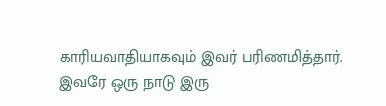காரியவாதியாகவும் இவர் பரிணமித்தார். இவரே ஒரு நாடு இரு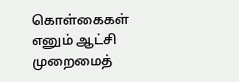கொள்கைகள் எனும் ஆட்சி முறைமைத்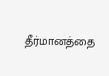தீர்மானத்தை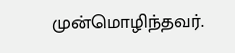முன்மொழிந்தவர்.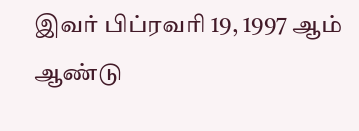இவர் பிப்ரவரி 19, 1997 ஆம் ஆண்டு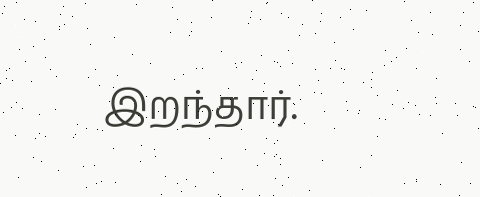இறந்தார்.